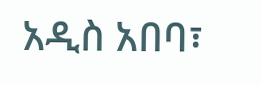አዲስ አበባ፣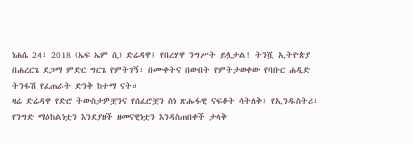ነሐሴ 24፣ 2018 (ኤፍ ኤም ሲ) ድሬዳዋ፤ የበረሃዋ ንግሥት ይሏታል! ትንሿ ኢትዮጵያ በሐረርጌ ደጋማ ምድር ግርጌ የምትገኝ፣ በሙቀትና በውበት የምትታወቀው የባቡር ሐዲድ ትንፋሽ የፈጠራት ድንቅ ከተማ ናት።
ዛሬ ድሬዳዋ የድሮ ትውስታዎቿንና የሰፈሮቿን ስነ ጽሑፋዊ ናፍቆት ሳትለቅ፣ የኢንዱስትሪ፣ የንግድ ማዕከልነቷን እንደያዘች ዘመናዊነቷን እንዳስጠበቀች ታላቅ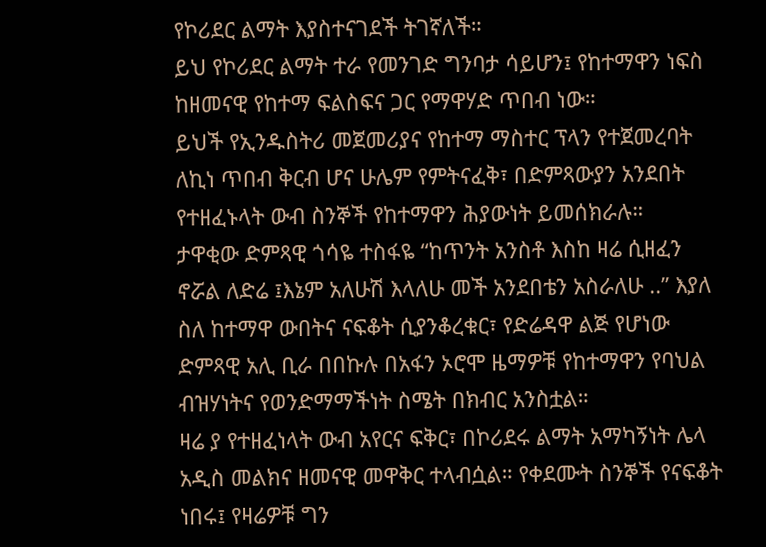የኮሪደር ልማት እያስተናገደች ትገኛለች።
ይህ የኮሪደር ልማት ተራ የመንገድ ግንባታ ሳይሆን፤ የከተማዋን ነፍስ ከዘመናዊ የከተማ ፍልስፍና ጋር የማዋሃድ ጥበብ ነው።
ይህች የኢንዱስትሪ መጀመሪያና የከተማ ማስተር ፕላን የተጀመረባት ለኪነ ጥበብ ቅርብ ሆና ሁሌም የምትናፈቅ፣ በድምጻውያን አንደበት የተዘፈኑላት ውብ ስንኞች የከተማዋን ሕያውነት ይመሰክራሉ።
ታዋቂው ድምጻዊ ጎሳዬ ተስፋዬ “ከጥንት አንስቶ እስከ ዛሬ ሲዘፈን ኖሯል ለድሬ ፤እኔም አለሁሽ እላለሁ መች አንደበቴን አስራለሁ ..” እያለ ስለ ከተማዋ ውበትና ናፍቆት ሲያንቆረቁር፣ የድሬዳዋ ልጅ የሆነው ድምጻዊ አሊ ቢራ በበኩሉ በአፋን ኦሮሞ ዜማዎቹ የከተማዋን የባህል ብዝሃነትና የወንድማማችነት ስሜት በክብር አንስቷል።
ዛሬ ያ የተዘፈነላት ውብ አየርና ፍቅር፣ በኮሪደሩ ልማት አማካኝነት ሌላ አዲስ መልክና ዘመናዊ መዋቅር ተላብሷል። የቀደሙት ስንኞች የናፍቆት ነበሩ፤ የዛሬዎቹ ግን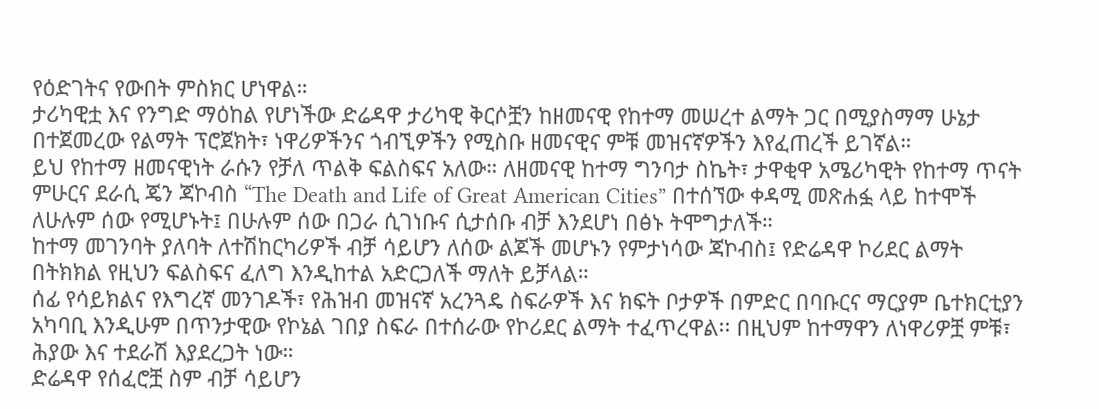የዕድገትና የውበት ምስክር ሆነዋል።
ታሪካዊቷ እና የንግድ ማዕከል የሆነችው ድሬዳዋ ታሪካዊ ቅርሶቿን ከዘመናዊ የከተማ መሠረተ ልማት ጋር በሚያስማማ ሁኔታ በተጀመረው የልማት ፕሮጀክት፣ ነዋሪዎችንና ጎብኚዎችን የሚስቡ ዘመናዊና ምቹ መዝናኛዎችን እየፈጠረች ይገኛል።
ይህ የከተማ ዘመናዊነት ራሱን የቻለ ጥልቅ ፍልስፍና አለው። ለዘመናዊ ከተማ ግንባታ ስኬት፣ ታዋቂዋ አሜሪካዊት የከተማ ጥናት ምሁርና ደራሲ ጄን ጃኮብስ “The Death and Life of Great American Cities” በተሰኘው ቀዳሚ መጽሐፏ ላይ ከተሞች ለሁሉም ሰው የሚሆኑት፤ በሁሉም ሰው በጋራ ሲገነቡና ሲታሰቡ ብቻ እንደሆነ በፅኑ ትሞግታለች።
ከተማ መገንባት ያለባት ለተሽከርካሪዎች ብቻ ሳይሆን ለሰው ልጆች መሆኑን የምታነሳው ጃኮብስ፤ የድሬዳዋ ኮሪደር ልማት በትክክል የዚህን ፍልስፍና ፈለግ እንዲከተል አድርጋለች ማለት ይቻላል።
ሰፊ የሳይክልና የእግረኛ መንገዶች፣ የሕዝብ መዝናኛ አረንጓዴ ስፍራዎች እና ክፍት ቦታዎች በምድር በባቡርና ማርያም ቤተክርቲያን አካባቢ እንዲሁም በጥንታዊው የኮኔል ገበያ ስፍራ በተሰራው የኮሪደር ልማት ተፈጥረዋል፡፡ በዚህም ከተማዋን ለነዋሪዎቿ ምቹ፣ ሕያው እና ተደራሽ እያደረጋት ነው።
ድሬዳዋ የሰፈሮቿ ስም ብቻ ሳይሆን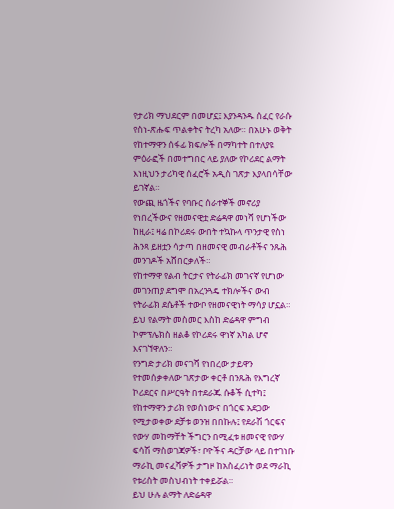የታሪክ ማህደርም በመሆኗ፤ እያንዳንዱ ሰፈር የራሱ የስነ-ጽሑፍ ጥልቀትና ትረካ አለው። በአሁኑ ወቅት የከተማዋን ሰፋፊ ክፍሎች በማካተት በተለያዩ ምዕራፎች በመተግበር ላይ ያለው የኮሪደር ልማት እነዚህን ታሪካዊ ሰፈሮች አዲስ ገጽታ እያላበሳቸው ይገኛል።
የውጪ ዜጎችና የባቡር ሰራተኞች መኖሪያ የነበረችውና የዘመናዊቷ ድሬዳዋ መነሻ የሆነችው ከዚራ፤ ዛሬ በኮሪደሩ ውበት ተኳኩላ ጥንታዊ የስነ ሕንጻ ይዘቷን ሳታጣ በዘመናዊ መብራቶችና ንጹሕ መንገዶች አሸበርቃለች።
የከተማዋ የልብ ትርታና የትራፊክ መገናኛ የሆነው መገንጠያ ደግሞ በአረንጓዴ ተክሎችና ውብ የትራፊክ ደሴቶች ተውቦ የዘመናዊነት ማሳያ ሆኗል። ይህ የልማት መስመር እስከ ድሬዳዋ ምግብ ኮምፕሌክስ ዘልቆ የኮሪደሩ ዋነኛ አካል ሆኖ እናገኘዋለን።
የንግድ ታሪክ መናገሻ የነበረው ታይዋን የተመሰቃቀለው ገጽታው ቀርቶ በንጹሕ የእግረኛ ኮሪደርና በሥርዓት በተደራጁ ሱቆች ሲተካ፤ የከተማዋን ታሪክ የወሰነውና በጎርፍ አደጋው የሚታወቀው ደቻቱ ወንዝ በበኩሉ፤ የደራሽ ጎርፍና የውሃ መከማቸት ችግርን በሚፈቱ ዘመናዊ የውሃ ፍሳሽ ማስወገጃዎች፣ ቦዮችና ዳርቻው ላይ በተገነቡ ማራኪ መናፈሻዎች ታግዞ ከአስፈሪነት ወደ ማራኪ የቱሪስት መስህብነት ተቀይሯል።
ይህ ሁሉ ልማት ለድሬዳዋ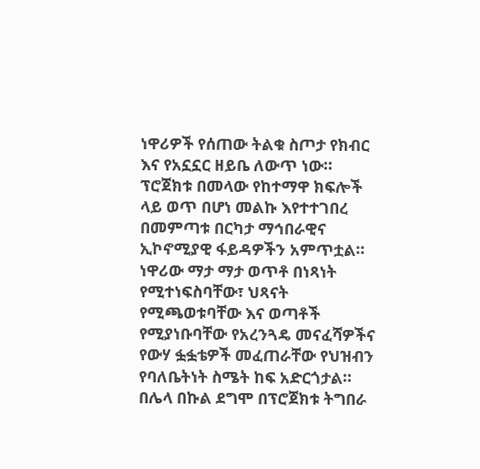ነዋሪዎች የሰጠው ትልቁ ስጦታ የክብር እና የአኗኗር ዘይቤ ለውጥ ነው። ፕሮጀክቱ በመላው የከተማዋ ክፍሎች ላይ ወጥ በሆነ መልኩ እየተተገበረ በመምጣቱ በርካታ ማኅበራዊና ኢኮኖሚያዊ ፋይዳዎችን አምጥቷል።
ነዋሪው ማታ ማታ ወጥቶ በነጻነት የሚተነፍስባቸው፣ ህጻናት የሚጫወቱባቸው እና ወጣቶች የሚያነቡባቸው የአረንጓዴ መናፈሻዎችና የውሃ ፏፏቴዎች መፈጠራቸው የህዝብን የባለቤትነት ስሜት ከፍ አድርጎታል።
በሌላ በኩል ደግሞ በፕሮጀክቱ ትግበራ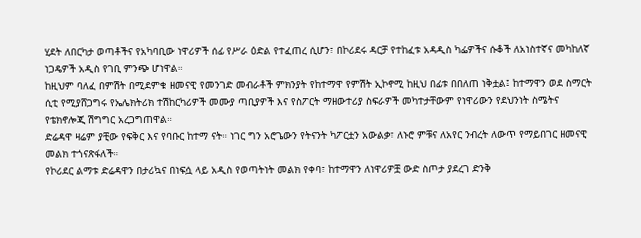ሂደት ለበርካታ ወጣቶችና የአካባቢው ነዋሪዎች ሰፊ የሥራ ዕድል የተፈጠረ ሲሆን፣ በኮሪደሩ ዳርቻ የተከፈቱ አዳዲስ ካፌዎችና ሱቆች ለአነስተኛና መካከለኛ ነጋዴዎች አዲስ የገቢ ምንጭ ሆነዋል።
ከዚህም ባለፈ በምሽት በሚደምቁ ዘመናዊ የመንገድ መብራቶች ምክንያት የከተማዋ የምሽት ኢኮኖሚ ከዚህ በፊቱ በበለጠ ነቅቷል፤ ከተማዋን ወደ ስማርት ሲቲ የሚያሸጋግሩ የኤሌክትሪክ ተሽከርካሪዎች መሙያ ጣቢያዎች እና የስፖርት ማዘውተሪያ ስፍራዎች መካተታቸውም የነዋሪውን የደህንነት ስሜትና የቴክኖሎጂ ሽግግር አረጋግጠዋል።
ድሬዳዋ ዛሬም ያቺው የፍቅር እና የባቡር ከተማ ናት። ነገር ግን አሮጌውን የትናንት ካፖርቷን አውልቃ፣ ለኑሮ ምቹና ለአየር ንብረት ለውጥ የማይበገር ዘመናዊ መልክ ተጎናጽፋለች።
የኮሪደር ልማቱ ድሬዳዋን በታሪኳና በነፍሷ ላይ አዲስ የወጣትነት መልክ የቀባ፣ ከተማዋን ለነዋሪዎቿ ውድ ስጦታ ያደረገ ድንቅ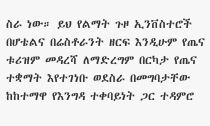ስራ ነው። ይህ የልማት ጉዞ ኢንቨስተሮች በሆቴልና በሬስቶራንት ዘርፍ እንዲሁም የጤና ቱሪዝም መዳረሻ ለማድረግም በርካታ የጤና ተቋማት እየተገነቡ ወደስራ በመግባታቸው ከከተማዋ የእንግዳ ተቀባይነት ጋር ተዳምሮ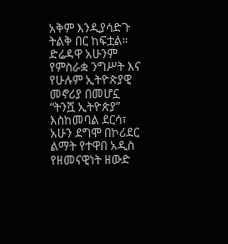አቅም እንዲያሳድጉ ትልቅ በር ከፍቷል።
ድሬዳዋ አሁንም የምስራቋ ንግሥት እና የሁሉም ኢትዮጵያዊ መኖሪያ በመሆኗ “ትንሿ ኢትዮጵያ” እስከመባል ደርሳ፣ አሁን ደግሞ በኮሪደር ልማት የተዋበ አዲስ የዘመናዊነት ዘውድ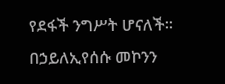የደፋች ንግሥት ሆናለች።
በኃይለኢየሰሱ መኮንን